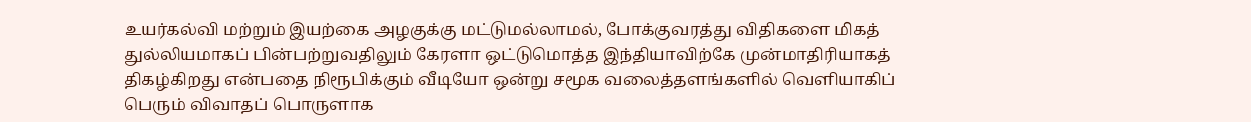உயர்கல்வி மற்றும் இயற்கை அழகுக்கு மட்டுமல்லாமல், போக்குவரத்து விதிகளை மிகத் துல்லியமாகப் பின்பற்றுவதிலும் கேரளா ஒட்டுமொத்த இந்தியாவிற்கே முன்மாதிரியாகத் திகழ்கிறது என்பதை நிரூபிக்கும் வீடியோ ஒன்று சமூக வலைத்தளங்களில் வெளியாகிப் பெரும் விவாதப் பொருளாக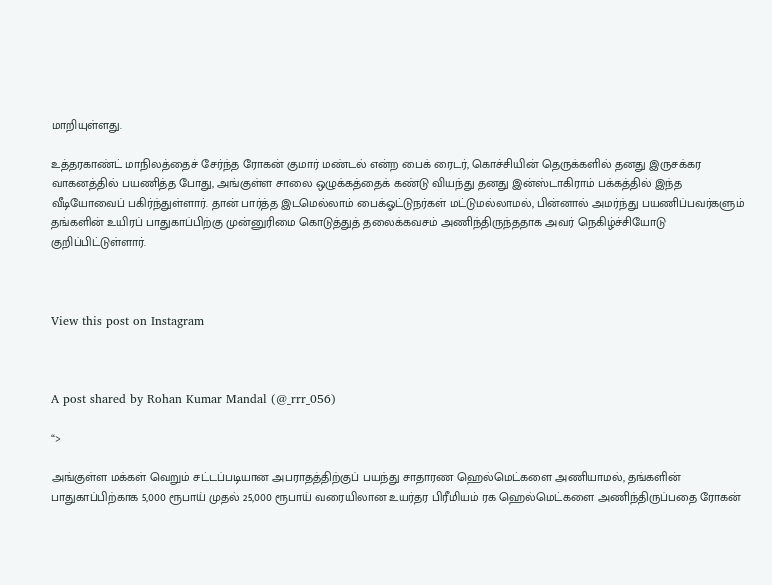மாறியுள்ளது.

உத்தரகாண்ட் மாநிலத்தைச் சேர்ந்த ரோகன் குமார் மண்டல் என்ற பைக் ரைடர், கொச்சியின் தெருக்களில் தனது இருசக்கர வாகனத்தில் பயணித்த போது, அங்குள்ள சாலை ஒழுக்கத்தைக் கண்டு வியந்து தனது இன்ஸ்டாகிராம் பக்கத்தில் இந்த வீடியோவைப் பகிர்ந்துள்ளார். தான் பார்த்த இடமெல்லாம் பைக்ஓட்டுநர்கள் மட்டுமல்லாமல், பின்னால் அமர்ந்து பயணிப்பவர்களும் தங்களின் உயிரப் பாதுகாப்பிற்கு முன்னுரிமை கொடுத்துத் தலைக்கவசம் அணிந்திருந்ததாக அவர் நெகிழ்ச்சியோடு குறிப்பிட்டுள்ளார்.



View this post on Instagram



A post shared by Rohan Kumar Mandal (@_rrr_056)

“>

அங்குள்ள மக்கள் வெறும் சட்டப்படியான அபராதத்திற்குப் பயந்து சாதாரண ஹெல்மெட்களை அணியாமல், தங்களின் பாதுகாப்பிற்காக 5,000 ரூபாய் முதல் 25,000 ரூபாய் வரையிலான உயர்தர பிரீமியம் ரக ஹெல்மெட்களை அணிந்திருப்பதை ரோகன்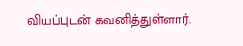வியப்புடன் கவனித்துள்ளார்.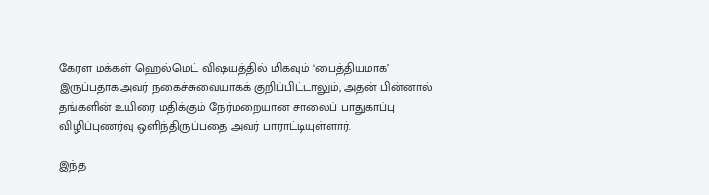கேரள மக்கள் ஹெல்மெட் விஷயத்தில் மிகவும் ‘பைத்தியமாக’ இருப்பதாகஅவர் நகைச்சுவையாகக் குறிப்பிட்டாலும், அதன் பின்னால் தங்களின் உயிரை மதிக்கும் நேர்மறையான சாலைப் பாதுகாப்பு விழிப்புணர்வு ஒளிந்திருப்பதை அவர் பாராட்டியுள்ளார்.

இந்த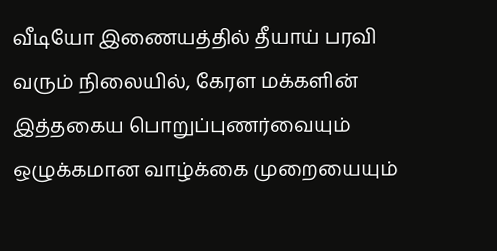வீடியோ இணையத்தில் தீயாய் பரவி வரும் நிலையில், கேரள மக்களின் இத்தகைய பொறுப்புணர்வையும் ஒழுக்கமான வாழ்க்கை முறையையும்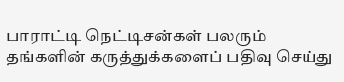பாராட்டி நெட்டிசன்கள் பலரும் தங்களின் கருத்துக்களைப் பதிவு செய்து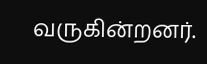வருகின்றனர்.